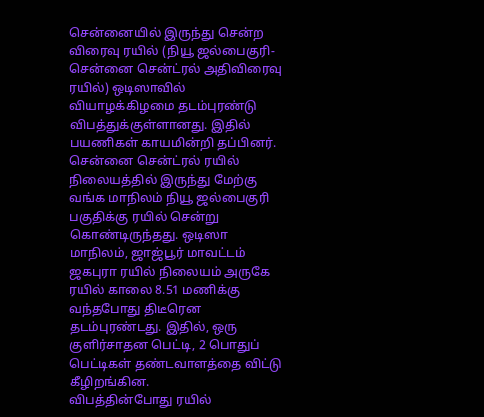சென்னையில் இருந்து சென்ற விரைவு ரயில் (நியூ ஜல்பைகுரி- சென்னை சென்ட்ரல் அதிவிரைவு ரயில்) ஒடிஸாவில் வியாழக்கிழமை தடம்புரண்டு விபத்துக்குள்ளானது. இதில் பயணிகள் காயமின்றி தப்பினர்.
சென்னை சென்ட்ரல் ரயில் நிலையத்தில் இருந்து மேற்கு வங்க மாநிலம் நியூ ஜல்பைகுரி பகுதிக்கு ரயில் சென்று கொண்டிருந்தது. ஒடிஸா மாநிலம், ஜாஜ்பூர் மாவட்டம் ஜகபுரா ரயில் நிலையம் அருகே ரயில் காலை 8.51 மணிக்கு வந்தபோது திடீரென தடம்புரண்டது. இதில், ஒரு குளிர்சாதன பெட்டி, 2 பொதுப் பெட்டிகள் தண்டவாளத்தை விட்டு கீழிறங்கின.
விபத்தின்போது ரயில்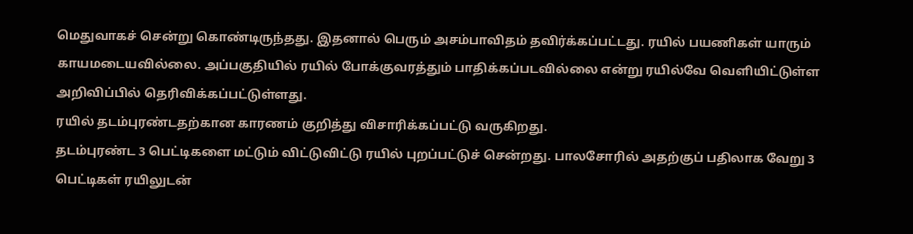மெதுவாகச் சென்று கொண்டிருந்தது. இதனால் பெரும் அசம்பாவிதம் தவிர்க்கப்பட்டது. ரயில் பயணிகள் யாரும் காயமடையவில்லை. அப்பகுதியில் ரயில் போக்குவரத்தும் பாதிக்கப்படவில்லை என்று ரயில்வே வெளியிட்டுள்ள அறிவிப்பில் தெரிவிக்கப்பட்டுள்ளது.
ரயில் தடம்புரண்டதற்கான காரணம் குறித்து விசாரிக்கப்பட்டு வருகிறது.
தடம்புரண்ட 3 பெட்டிகளை மட்டும் விட்டுவிட்டு ரயில் புறப்பட்டுச் சென்றது. பாலசோரில் அதற்குப் பதிலாக வேறு 3 பெட்டிகள் ரயிலுடன்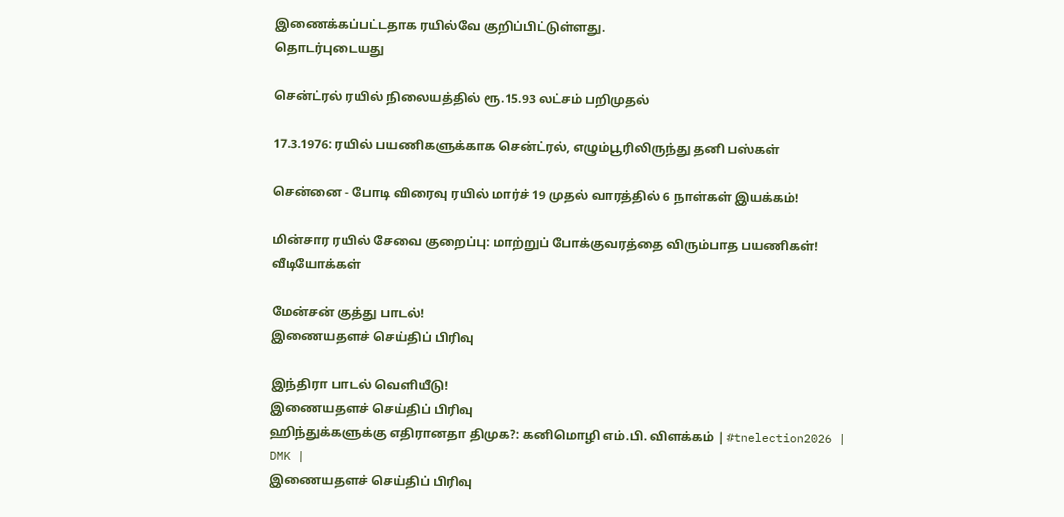இணைக்கப்பட்டதாக ரயில்வே குறிப்பிட்டுள்ளது.
தொடர்புடையது

சென்ட்ரல் ரயில் நிலையத்தில் ரூ.15.93 லட்சம் பறிமுதல்

17.3.1976: ரயில் பயணிகளுக்காக சென்ட்ரல், எழும்பூரிலிருந்து தனி பஸ்கள்

சென்னை - போடி விரைவு ரயில் மார்ச் 19 முதல் வாரத்தில் 6 நாள்கள் இயக்கம்!

மின்சார ரயில் சேவை குறைப்பு: மாற்றுப் போக்குவரத்தை விரும்பாத பயணிகள்!
வீடியோக்கள்

மேன்சன் குத்து பாடல்!
இணையதளச் செய்திப் பிரிவு

இந்திரா பாடல் வெளியீடு!
இணையதளச் செய்திப் பிரிவு
ஹிந்துக்களுக்கு எதிரானதா திமுக?: கனிமொழி எம்.பி. விளக்கம் | #tnelection2026 | DMK |
இணையதளச் செய்திப் பிரிவு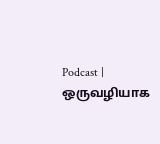Podcast | ஒருவழியாக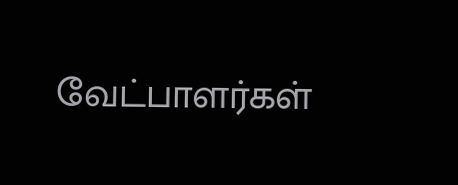வேட்பாளர்கள்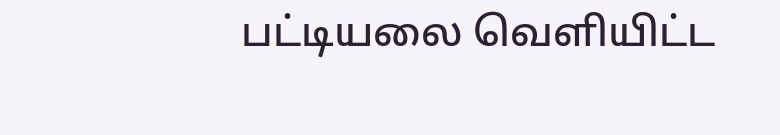பட்டியலை வெளியிட்ட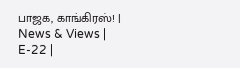பாஜக, காங்கிரஸ்! | News & Views | E-22 |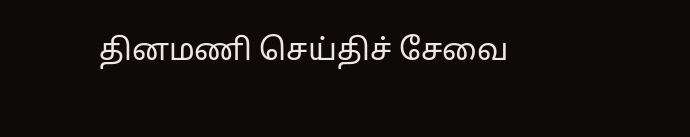தினமணி செய்திச் சேவை